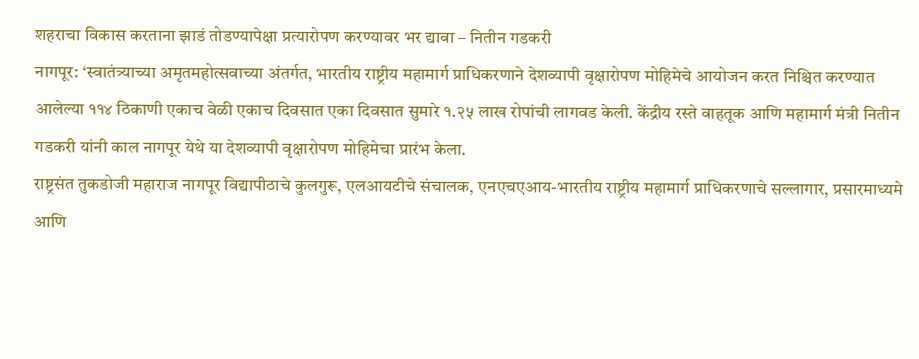शहराचा विकास करताना झाडं तोडण्यापेक्षा प्रत्यारोपण करण्यावर भर द्यावा – नितीन गडकरी
नागपूर: ‘स्वातंत्र्याच्या अमृतमहोत्सवाच्या अंतर्गत, भारतीय राष्ट्रीय महामार्ग प्राधिकरणाने देशव्यापी वृक्षारोपण मोहिमेचे आयोजन करत निश्चित करण्यात आलेल्या ११४ ठिकाणी एकाच वेळी एकाच दिवसात एका दिवसात सुमारे १.२५ लाख रोपांची लागवड केली. केंद्रीय रस्ते वाहतूक आणि महामार्ग मंत्री नितीन गडकरी यांनी काल नागपूर येथे या देशव्यापी वृक्षारोपण मोहिमेचा प्रारंभ केला.
राष्ट्रसंत तुकडोजी महाराज नागपूर विद्यापीठाचे कुलगुरू, एलआयटीचे संचालक, एनएचएआय-भारतीय राष्ट्रीय महामार्ग प्राधिकरणाचे सल्लागार, प्रसारमाध्यमे आणि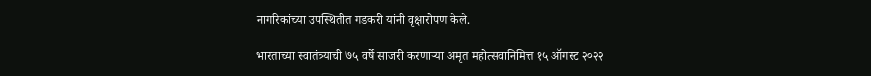नागरिकांच्या उपस्थितीत गडकरी यांनी वृक्षारोपण केले.

भारताच्या स्वातंत्र्याची ७५ वर्षे साजरी करणाऱ्या अमृत महोत्सवानिमित्त १५ ऑगस्ट २०२२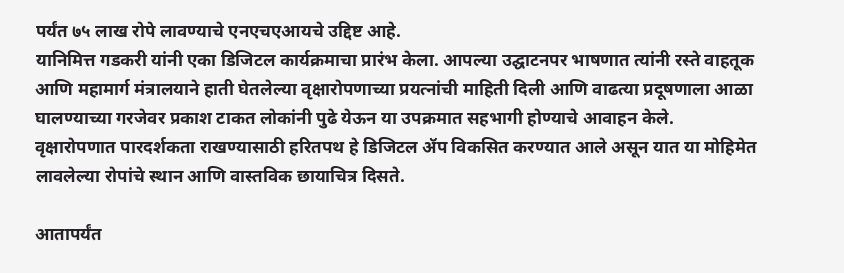पर्यंत ७५ लाख रोपे लावण्याचे एनएचएआयचे उद्दिष्ट आहे.
यानिमित्त गडकरी यांनी एका डिजिटल कार्यक्रमाचा प्रारंभ केला. आपल्या उद्घाटनपर भाषणात त्यांनी रस्ते वाहतूक आणि महामार्ग मंत्रालयाने हाती घेतलेल्या वृक्षारोपणाच्या प्रयत्नांची माहिती दिली आणि वाढत्या प्रदूषणाला आळा घालण्याच्या गरजेवर प्रकाश टाकत लोकांनी पुढे येऊन या उपक्रमात सहभागी होण्याचे आवाहन केले.
वृक्षारोपणात पारदर्शकता राखण्यासाठी हरितपथ हे डिजिटल ॲप विकसित करण्यात आले असून यात या मोहिमेत लावलेल्या रोपांचे स्थान आणि वास्तविक छायाचित्र दिसते.

आतापर्यंत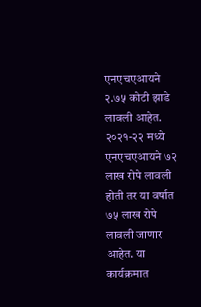एनएचएआयने २.७५ कोटी झाडे लावली आहेत. २०२१-२२ मध्ये एनएचएआयने ७२ लाख रोपे लावली होती तर या वर्षात ७५ लाख रोपे लावली जाणार आहेत. या कार्यक्रमात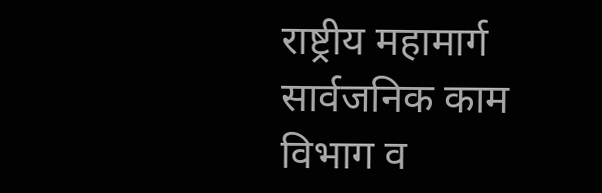राष्ट्रीय महामार्ग सार्वजनिक काम विभाग व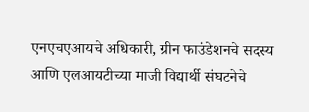एनएचएआयचे अधिकारी, ग्रीन फाउंडेशनचे सदस्य आणि एलआयटीच्या माजी विद्यार्थी संघटनेचे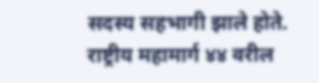सदस्य सहभागी झाले होते.
राष्ट्रीय महामार्ग ४४ वरील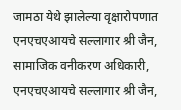जामठा येथे झालेल्या वृक्षारोपणात एनएचएआयचे सल्लागार श्री जैन, सामाजिक वनीकरण अधिकारी, एनएचएआयचे सल्लागार श्री जैन,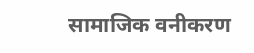सामाजिक वनीकरण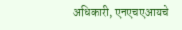अधिकारी, एनएचएआयचे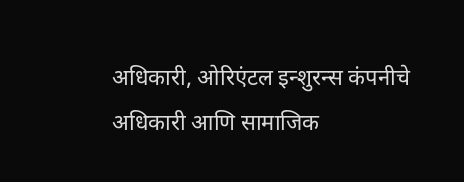अधिकारी, ओरिएंटल इन्शुरन्स कंपनीचे अधिकारी आणि सामाजिक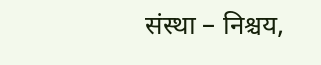संस्था – निश्चय,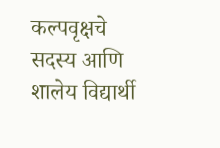कल्पवृक्षचे सदस्य आणि शालेय विद्यार्थी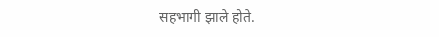सहभागी झाले होते.